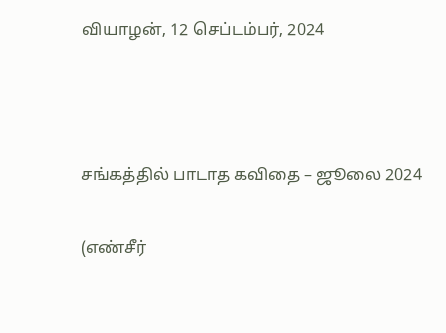வியாழன், 12 செப்டம்பர், 2024



சங்கத்தில் பாடாத கவிதை – ஜூலை 2024

(எண்சீர்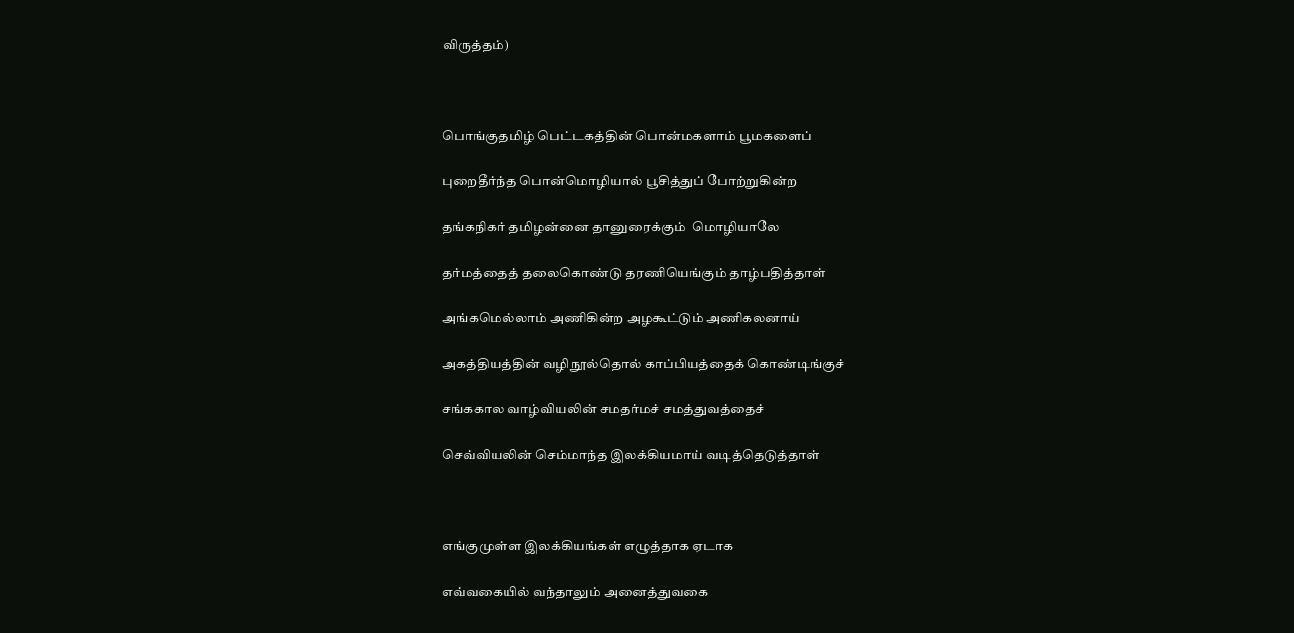விருத்தம்)



பொங்குதமிழ் பெட்டகத்தின் பொன்மகளாம் பூமகளைப்

புறைதீர்ந்த பொன்மொழியால் பூசித்துப் போற்றுகின்ற

தங்கநிகர் தமிழன்னை தானுரைக்கும்  மொழியாலே

தர்மத்தைத் தலைகொண்டு தரணியெங்கும் தாழ்பதித்தாள்

அங்கமெல்லாம் அணிகின்ற அழகூட்டும் அணிகலனாய்

அகத்தியத்தின் வழிநூல்தொல் காப்பியத்தைக் கொண்டிங்குச்

சங்ககால வாழ்வியலின் சமதர்மச் சமத்துவத்தைச்

செவ்வியலின் செம்மாந்த இலக்கியமாய் வடித்தெடுத்தாள்



எங்குமுள்ள இலக்கியங்கள் எழுத்தாக ஏடாக

எவ்வகையில் வந்தாலும் அனைத்துவகை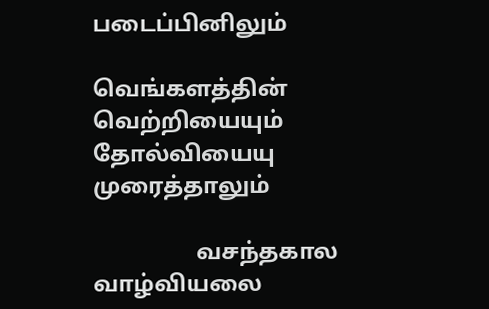படைப்பினிலும்

வெங்களத்தின் வெற்றியையும் தோல்வியையு முரைத்தாலும்

                  வசந்தகால வாழ்வியலை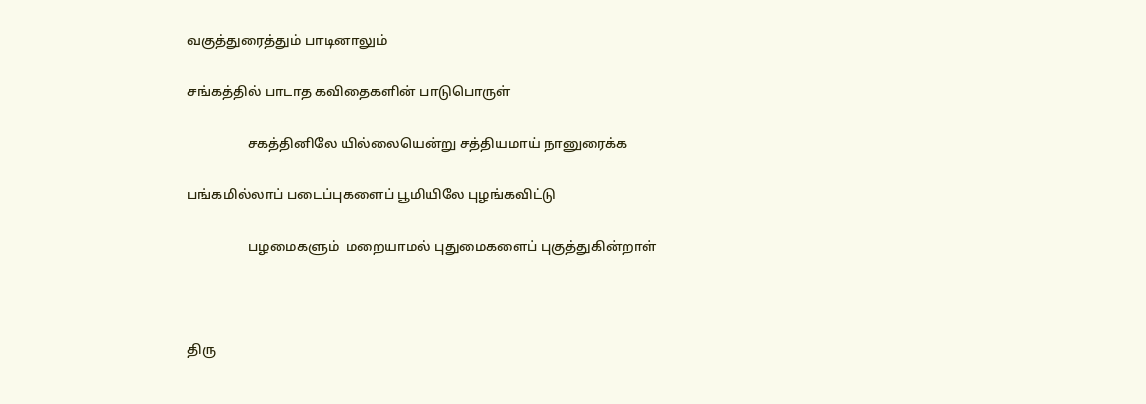வகுத்துரைத்தும் பாடினாலும்

சங்கத்தில் பாடாத கவிதைகளின் பாடுபொருள்

                  சகத்தினிலே யில்லையென்று சத்தியமாய் நானுரைக்க

பங்கமில்லாப் படைப்புகளைப் பூமியிலே புழங்கவிட்டு

                  பழமைகளும்  மறையாமல் புதுமைகளைப் புகுத்துகின்றாள்



திரு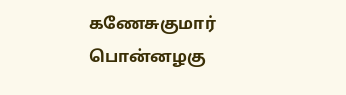கணேசுகுமார் பொன்னழகு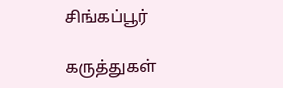சிங்கப்பூர்

கருத்துகள்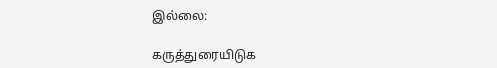இல்லை:

கருத்துரையிடுக